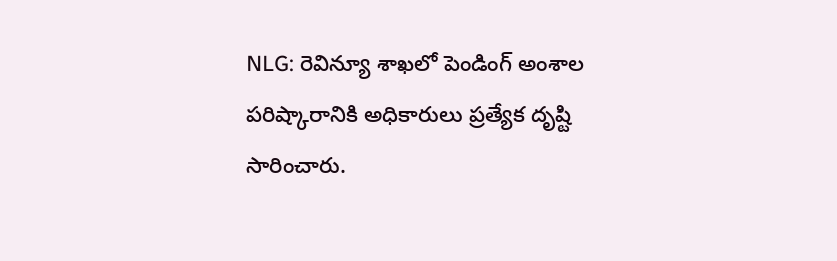NLG: రెవిన్యూ శాఖలో పెండింగ్ అంశాల పరిష్కారానికి అధికారులు ప్రత్యేక దృష్టి సారించారు.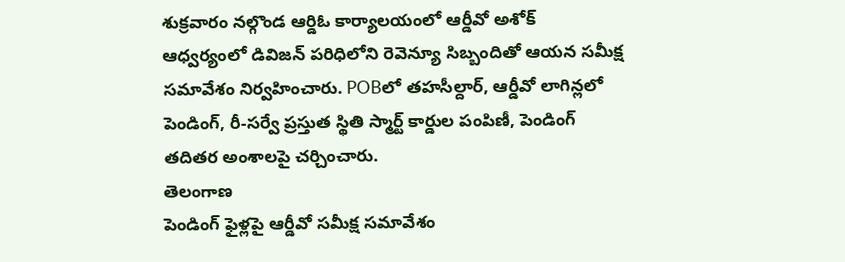శుక్రవారం నల్గొండ ఆర్డిఓ కార్యాలయంలో ఆర్డీవో అశోక్ ఆధ్వర్యంలో డివిజన్ పరిధిలోని రెవెన్యూ సిబ్బందితో ఆయన సమీక్ష సమావేశం నిర్వహించారు. POBలో తహసీల్దార్, ఆర్డీవో లాగిన్లలో పెండింగ్, రీ-సర్వే ప్రస్తుత స్థితి స్మార్ట్ కార్డుల పంపిణీ, పెండింగ్ తదితర అంశాలపై చర్చించారు.
తెలంగాణ
పెండింగ్ ఫైళ్లపై ఆర్డీవో సమీక్ష సమావేశం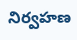నిర్వహణ